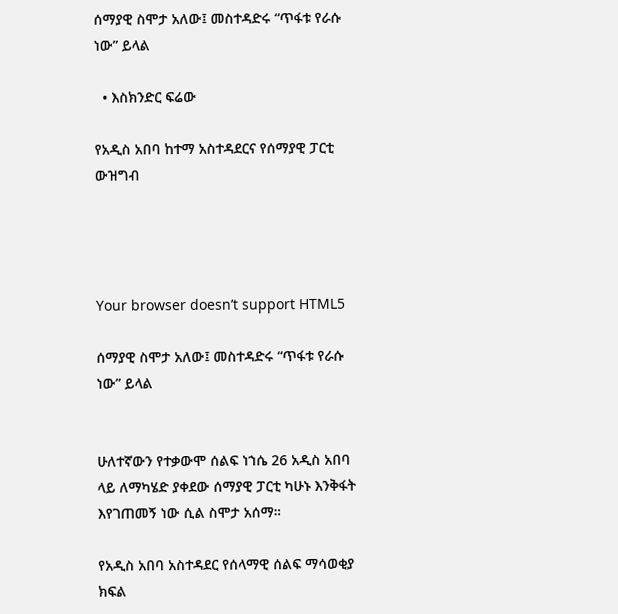ሰማያዊ ስሞታ አለው፤ መስተዳድሩ “ጥፋቱ የራሱ ነው” ይላል

  • እስክንድር ፍሬው

የአዲስ አበባ ከተማ አስተዳደርና የሰማያዊ ፓርቲ ውዝግብ




Your browser doesn’t support HTML5

ሰማያዊ ስሞታ አለው፤ መስተዳድሩ “ጥፋቱ የራሱ ነው” ይላል


ሁለተኛውን የተቃውሞ ሰልፍ ነኀሴ 26 አዲስ አበባ ላይ ለማካሄድ ያቀደው ሰማያዊ ፓርቲ ካሁኑ እንቅፋት እየገጠመኝ ነው ሲል ስሞታ አሰማ።

የአዲስ አበባ አስተዳደር የሰላማዊ ሰልፍ ማሳወቂያ ክፍል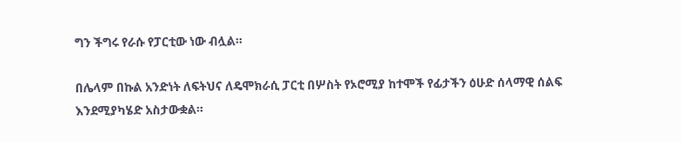ግን ችግሩ የራሱ የፓርቲው ነው ብሏል።

በሌላም በኩል አንድነት ለፍትህና ለዴሞክራሲ ፓርቲ በሦስት የኦሮሚያ ከተሞች የፊታችን ዕሁድ ሰላማዊ ሰልፍ እንደሚያካሄድ አስታውቋል።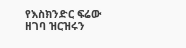የእስክንድር ፍሬው ዘገባ ዝርዝሩን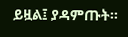ይዟል፤ ያዳምጡት፡፡